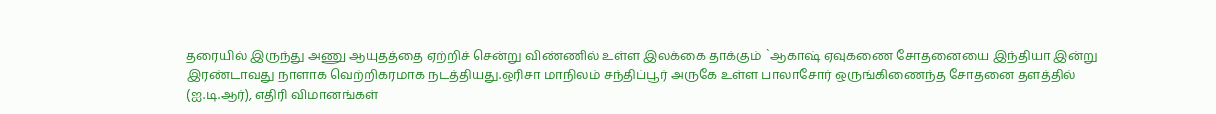தரையில் இருந்து அணு ஆயுதத்தை ஏற்றிச் சென்று விண்ணில் உள்ள இலக்கை தாக்கும் `ஆகாஷ் ஏவுகணை சோதனையை இந்தியா இன்று இரண்டாவது நாளாக வெற்றிகரமாக நடத்தியது.ஒரிசா மாநிலம் சந்திப்பூர் அருகே உள்ள பாலாசோர் ஒருங்கிணைந்த சோதனை தளத்தில் (ஐ.டி.ஆர்), எதிரி விமானங்கள்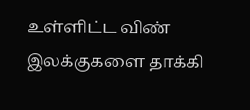உள்ளிட்ட விண் இலக்குகளை தாக்கி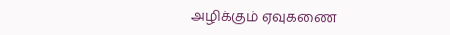அழிக்கும் ஏவுகணை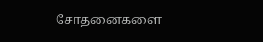சோதனைகளை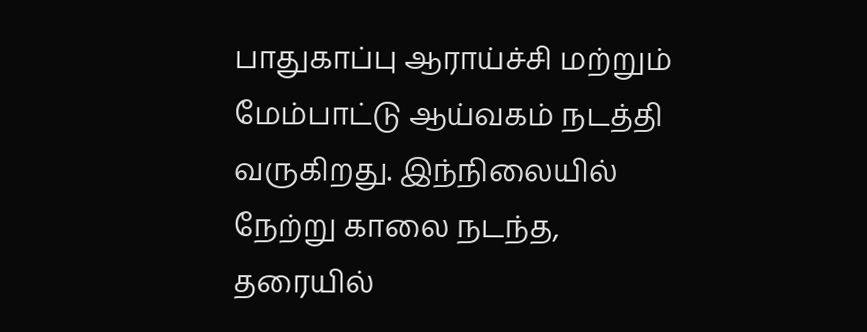பாதுகாப்பு ஆராய்ச்சி மற்றும் மேம்பாட்டு ஆய்வகம் நடத்தி வருகிறது. இந்நிலையில் நேற்று காலை நடந்த, தரையில்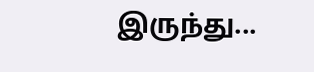இருந்து...